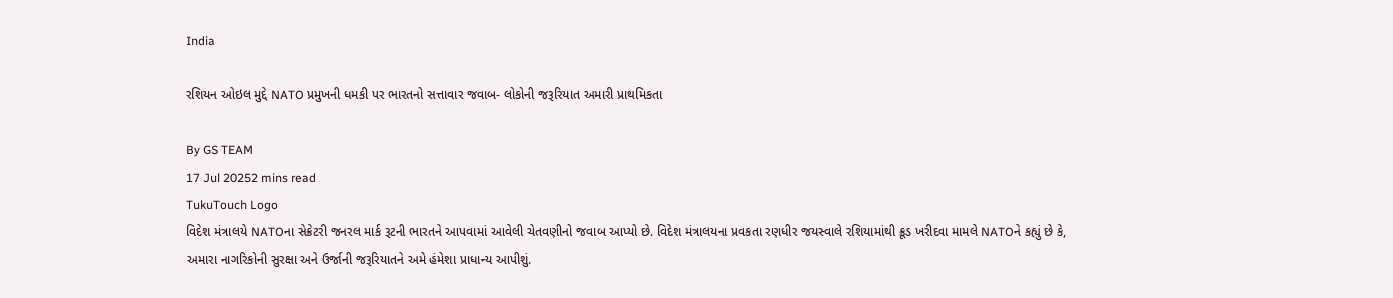India

રશિયન ઓઇલ મુદ્દે NATO પ્રમુખની ધમકી પર ભારતનો સત્તાવાર જવાબ- લોકોની જરૂરિયાત અમારી પ્રાથમિકતા

By GS TEAM
17 Jul 20252 mins read
TukuTouch Logo
વિદેશ મંત્રાલયે NATOના સેક્રેટરી જનરલ માર્ક રૂટની ભારતને આપવામાં આવેલી ચેતવણીનો જવાબ આપ્યો છે. વિદેશ મંત્રાલયના પ્રવકતા રણધીર જયસ્વાલે રશિયામાંથી ક્રૂડ ખરીદવા મામલે NATOને કહ્યું છે કે, અમારા નાગરિકોની સુરક્ષા અને ઉર્જાની જરૂરિયાતને અમે હંમેશા પ્રાધાન્ય આપીશું.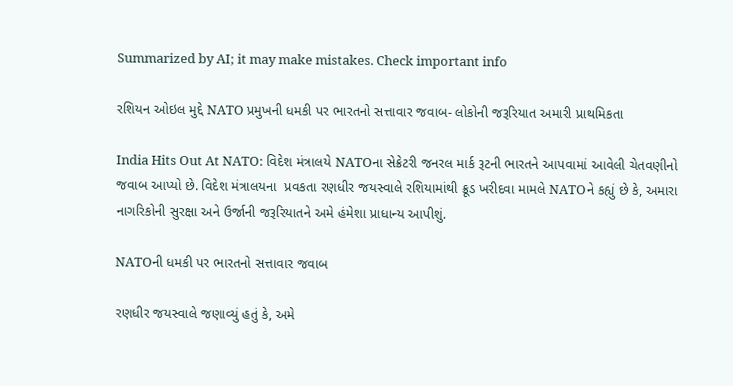Summarized by AI; it may make mistakes. Check important info

રશિયન ઓઇલ મુદ્દે NATO પ્રમુખની ધમકી પર ભારતનો સત્તાવાર જવાબ- લોકોની જરૂરિયાત અમારી પ્રાથમિકતા

India Hits Out At NATO: વિદેશ મંત્રાલયે NATOના સેક્રેટરી જનરલ માર્ક રૂટની ભારતને આપવામાં આવેલી ચેતવણીનો જવાબ આપ્યો છે. વિદેશ મંત્રાલયના  પ્રવકતા રણધીર જયસ્વાલે રશિયામાંથી ક્રૂડ ખરીદવા મામલે NATOને કહ્યું છે કે, અમારા નાગરિકોની સુરક્ષા અને ઉર્જાની જરૂરિયાતને અમે હંમેશા પ્રાધાન્ય આપીશું.

NATOની ધમકી પર ભારતનો સત્તાવાર જવાબ

રણધીર જયસ્વાલે જણાવ્યું હતું કે, અમે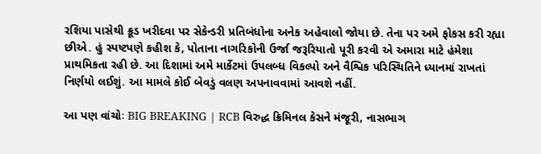રશિયા પાસેથી ક્રૂડ ખરીદવા પર સેકેન્ડરી પ્રતિબંધોના અનેક અહેવાલો જોયા છે. તેના પર અમે ફોકસ કરી રહ્યા છીએ. હું સ્પષ્ટપણે કહીશ કે, પોતાના નાગરિકોની ઉર્જા જરૂરિયાતો પૂરી કરવી એ અમારા માટે હંમેશા પ્રાથમિકતા રહી છે. આ દિશામાં અમે માર્કેટમાં ઉપલબ્ધ વિકલ્પો અને વૈશ્વિક પરિસ્થિતિને ધ્યાનમાં રાખતાં નિર્ણયો લઈશું. આ મામલે કોઈ બેવડું વલણ અપનાવવામાં આવશે નહીં.

આ પણ વાંચોઃ BIG BREAKING | RCB વિરુદ્ધ ક્રિમિનલ કેસને મંજૂરી, નાસભાગ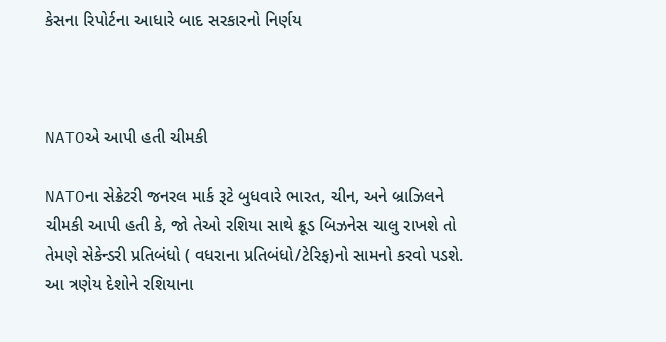કેસના રિપોર્ટના આધારે બાદ સરકારનો નિર્ણય



NATOએ આપી હતી ચીમકી

NATOના સેક્રેટરી જનરલ માર્ક રૂટે બુધવારે ભારત, ચીન, અને બ્રાઝિલને ચીમકી આપી હતી કે, જો તેઓ રશિયા સાથે ક્રૂડ બિઝનેસ ચાલુ રાખશે તો તેમણે સેકેન્ડરી પ્રતિબંધો ( વધરાના પ્રતિબંધો/ટેરિફ)નો સામનો કરવો પડશે. આ ત્રણેય દેશોને રશિયાના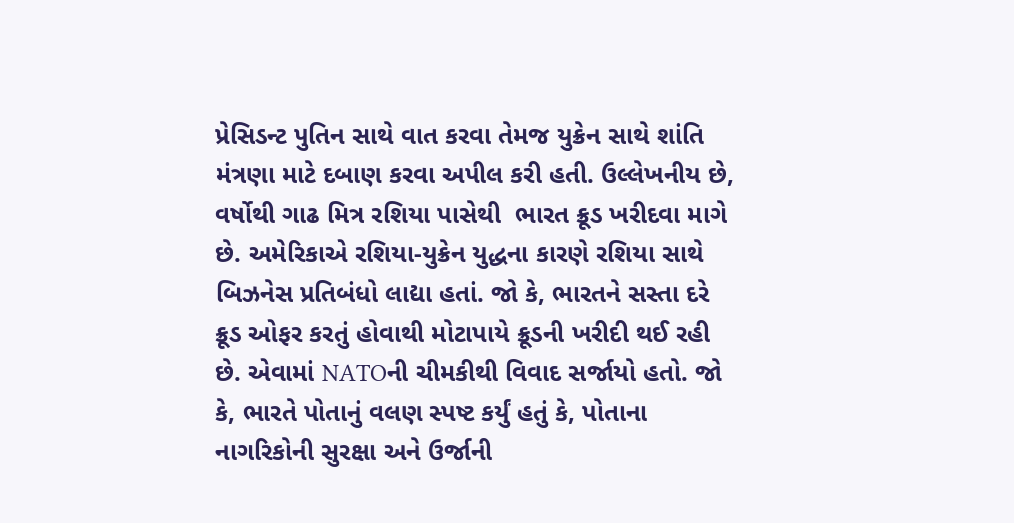પ્રેસિડન્ટ પુતિન સાથે વાત કરવા તેમજ યુક્રેન સાથે શાંતિ મંત્રણા માટે દબાણ કરવા અપીલ કરી હતી. ઉલ્લેખનીય છે, વર્ષોથી ગાઢ મિત્ર રશિયા પાસેથી  ભારત ક્રૂડ ખરીદવા માગે છે. અમેરિકાએ રશિયા-યુક્રેન યુદ્ધના કારણે રશિયા સાથે બિઝનેસ પ્રતિબંધો લાદ્યા હતાં. જો કે, ભારતને સસ્તા દરે ક્રૂડ ઓફર કરતું હોવાથી મોટાપાયે ક્રૂડની ખરીદી થઈ રહી છે. એવામાં NATOની ચીમકીથી વિવાદ સર્જાયો હતો. જો કે, ભારતે પોતાનું વલણ સ્પષ્ટ કર્યું હતું કે, પોતાના નાગરિકોની સુરક્ષા અને ઉર્જાની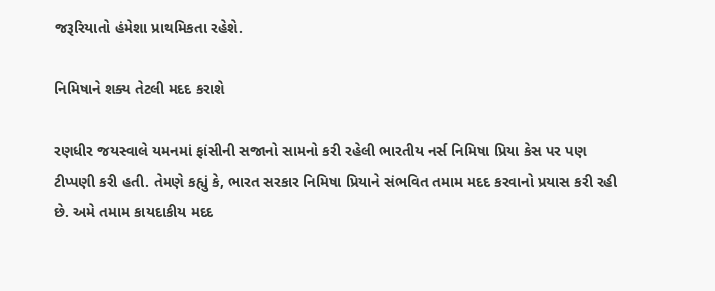જરૂરિયાતો હંમેશા પ્રાથમિકતા રહેશે.

નિમિષાને શક્ય તેટલી મદદ કરાશે

રણધીર જયસ્વાલે યમનમાં ફાંસીની સજાનો સામનો કરી રહેલી ભારતીય નર્સ નિમિષા પ્રિયા કેસ પર પણ ટીપ્પણી કરી હતી. તેમણે કહ્યું કે, ભારત સરકાર નિમિષા પ્રિયાને સંભવિત તમામ મદદ કરવાનો પ્રયાસ કરી રહી છે. અમે તમામ કાયદાકીય મદદ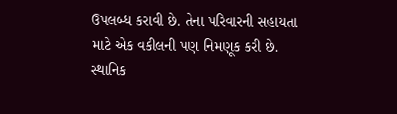ઉપલબ્ધ કરાવી છે. તેના પરિવારની સહાયતા માટે એક વકીલની પણ નિમણૂક કરી છે. સ્થાનિક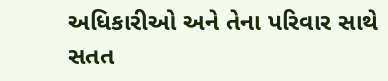અધિકારીઓ અને તેના પરિવાર સાથે સતત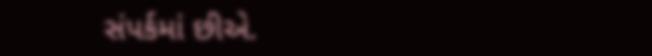સંપર્કમાં છીએ.